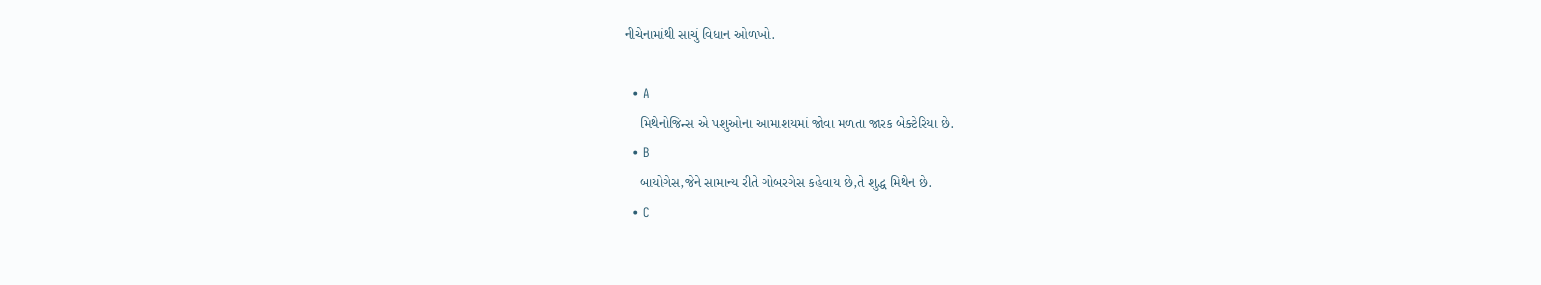નીચેનામાંથી સાચું વિધાન ઓળખો.

  • A
    મિથેનોજિન્સ એ પશુઓના આમાશયમાં જોવા મળતા જારક બેક્ટેરિયા છે.
  • B
    બાયોગેસ,જેને સામાન્ય રીતે ગોબરગેસ કહેવાય છે,તે શુદ્ધ મિથેન છે.
  • C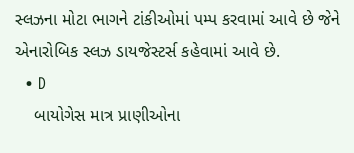સ્લઝના મોટા ભાગને ટાંકીઓમાં પમ્પ કરવામાં આવે છે જેને એનારોબિક સ્લઝ ડાયજેસ્ટર્સ કહેવામાં આવે છે.
  • D
    બાયોગેસ માત્ર પ્રાણીઓના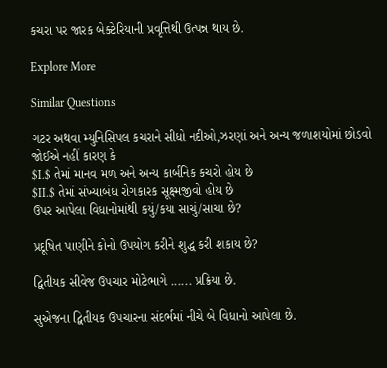કચરા પર જારક બેક્ટેરિયાની પ્રવૃત્તિથી ઉત્પન્ન થાય છે.

Explore More

Similar Questions

ગટર અથવા મ્યુનિસિપલ કચરાને સીધો નદીઓ,ઝરણાં અને અન્ય જળાશયોમાં છોડવો જોઈએ નહીં કારણ કે
$I.$ તેમાં માનવ મળ અને અન્ય કાર્બનિક કચરો હોય છે
$II.$ તેમાં સંખ્યાબંધ રોગકારક સૂક્ષ્મજીવો હોય છે
ઉપર આપેલા વિધાનોમાંથી કયું/કયા સાચું/સાચા છે?

પ્રદૂષિત પાણીને કોનો ઉપયોગ કરીને શુદ્ધ કરી શકાય છે?

દ્વિતીયક સીવેજ ઉપચાર મોટેભાગે ...... પ્રક્રિયા છે.

સુએજના દ્વિતીયક ઉપચારના સંદર્ભમાં નીચે બે વિધાનો આપેલા છે.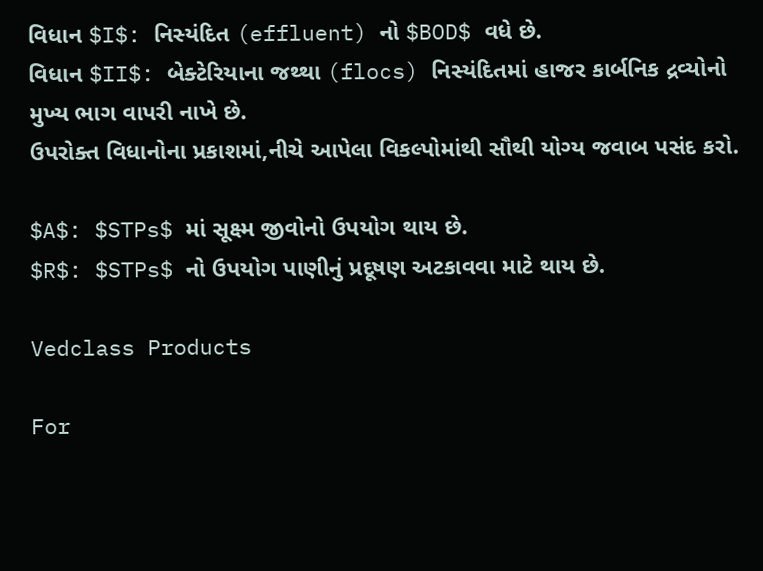વિધાન $I$: નિસ્યંદિત (effluent) નો $BOD$ વધે છે.
વિધાન $II$: બેક્ટેરિયાના જથ્થા (flocs) નિસ્યંદિતમાં હાજર કાર્બનિક દ્રવ્યોનો મુખ્ય ભાગ વાપરી નાખે છે.
ઉપરોક્ત વિધાનોના પ્રકાશમાં,નીચે આપેલા વિકલ્પોમાંથી સૌથી યોગ્ય જવાબ પસંદ કરો.

$A$: $STPs$ માં સૂક્ષ્મ જીવોનો ઉપયોગ થાય છે.
$R$: $STPs$ નો ઉપયોગ પાણીનું પ્રદૂષણ અટકાવવા માટે થાય છે.

Vedclass Products

For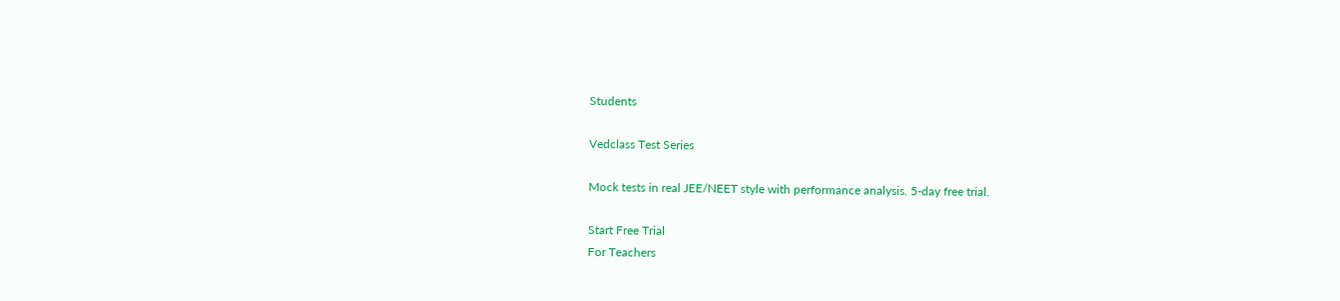Students

Vedclass Test Series

Mock tests in real JEE/NEET style with performance analysis. 5-day free trial.

Start Free Trial
For Teachers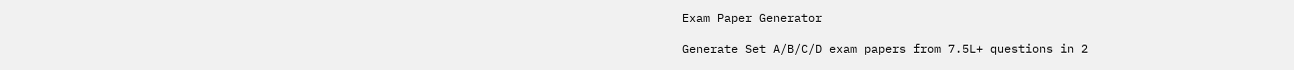Exam Paper Generator

Generate Set A/B/C/D exam papers from 7.5L+ questions in 2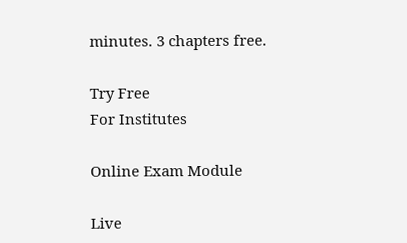minutes. 3 chapters free.

Try Free
For Institutes

Online Exam Module

Live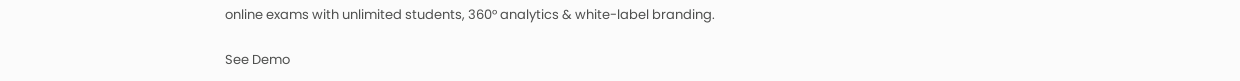online exams with unlimited students, 360° analytics & white-label branding.

See Demo